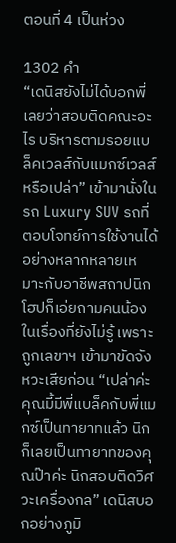ตอนที่ 4 เป็นห่วง

1302 คำ
“เดนิสยังไม่ได้บอกพี่เลยว่าสอบติดคณะอะไร บริหารตามรอยแบล็คเวลส์กับแมกซ์เวลส์หรือเปล่า” เข้ามานั่งในรถ Luxury SUV รถที่ตอบโจทย์การใช้งานได้อย่างหลากหลายเหมาะกับอาชีพสถาปนิก โฮปก็เอ่ยถามคนน้องในเรื่องที่ยังไม่รู้ เพราะถูกเลขาฯ เข้ามาขัดจังหวะเสียก่อน “เปล่าค่ะ คุณมี้มีพี่แบล็คกับพี่แมกซ์เป็นทายาทแล้ว นิกก็เลยเป็นทายาทของคุณป๊าค่ะ นิกสอบติดวิศวะเครื่องกล” เดนิสบอกอย่างภูมิ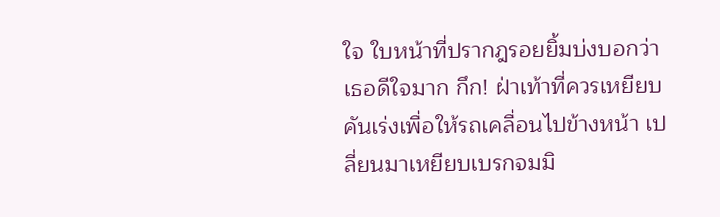ใจ ใบหน้าที่ปรากฎรอยยิ้มบ่งบอกว่าเธอดีใจมาก กึก! ฝ่าเท้าที่ควรเหยียบคันเร่งเพื่อให้รถเคลื่อนไปข้างหน้า เปลี่ยนมาเหยียบเบรกจมมิ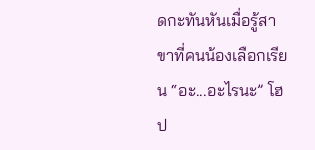ดกะทันหันเมื่อรู้สาขาที่คนน้องเลือกเรียน “อะ...อะไรนะ” โฮป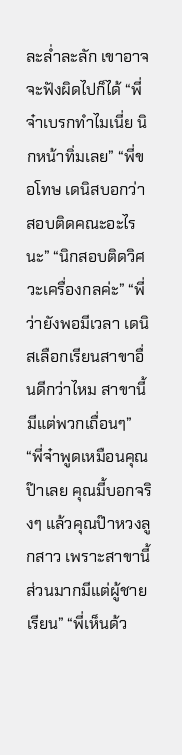ละล่ำละลัก เขาอาจจะฟังผิดไปก็ได้ “พี่จ๋าเบรกทำไมเนี่ย นิกหน้าทิ่มเลย” “พี่ขอโทษ เดนิสบอกว่าสอบติดคณะอะไรนะ” “นิกสอบติดวิศวะเครื่องกลค่ะ” “พี่ว่ายังพอมีเวลา เดนิสเลือกเรียนสาขาอื่นดีกว่าไหม สาขานี้มีแต่พวกเถื่อนๆ” “พี่จ๋าพูดเหมือนคุณป๊าเลย คุณมี้บอกจริงๆ แล้วคุณป๊าหวงลูกสาว เพราะสาขานี้ส่วนมากมีแต่ผู้ชายเรียน” “พี่เห็นด้ว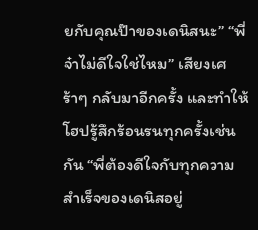ยกับคุณป๊าของเดนิสนะ” “พี่จ๋าไม่ดีใจใช่ไหม” เสียงเศร้าๆ กลับมาอีกครั้ง และทำให้โฮปรู้สึกร้อนรนทุกครั้งเช่นกัน “พี่ต้องดีใจกับทุกความสำเร็จของเดนิสอยู่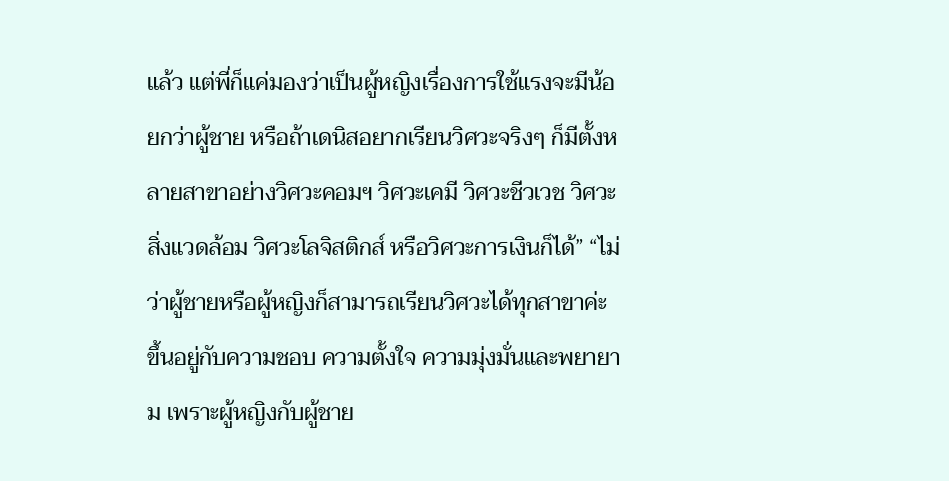แล้ว แต่พี่ก็แค่มองว่าเป็นผู้หญิงเรื่องการใช้แรงจะมีน้อยกว่าผู้ชาย หรือถ้าเดนิสอยากเรียนวิศวะจริงๆ ก็มีตั้งหลายสาขาอย่างวิศวะคอมฯ วิศวะเคมี วิศวะชีวเวช วิศวะสิ่งแวดล้อม วิศวะโลจิสติกส์ หรือวิศวะการเงินก็ได้” “ไม่ว่าผู้ชายหรือผู้หญิงก็สามารถเรียนวิศวะได้ทุกสาขาค่ะ ขึ้นอยู่กับความชอบ ความตั้งใจ ความมุ่งมั่นและพยายาม เพราะผู้หญิงกับผู้ชาย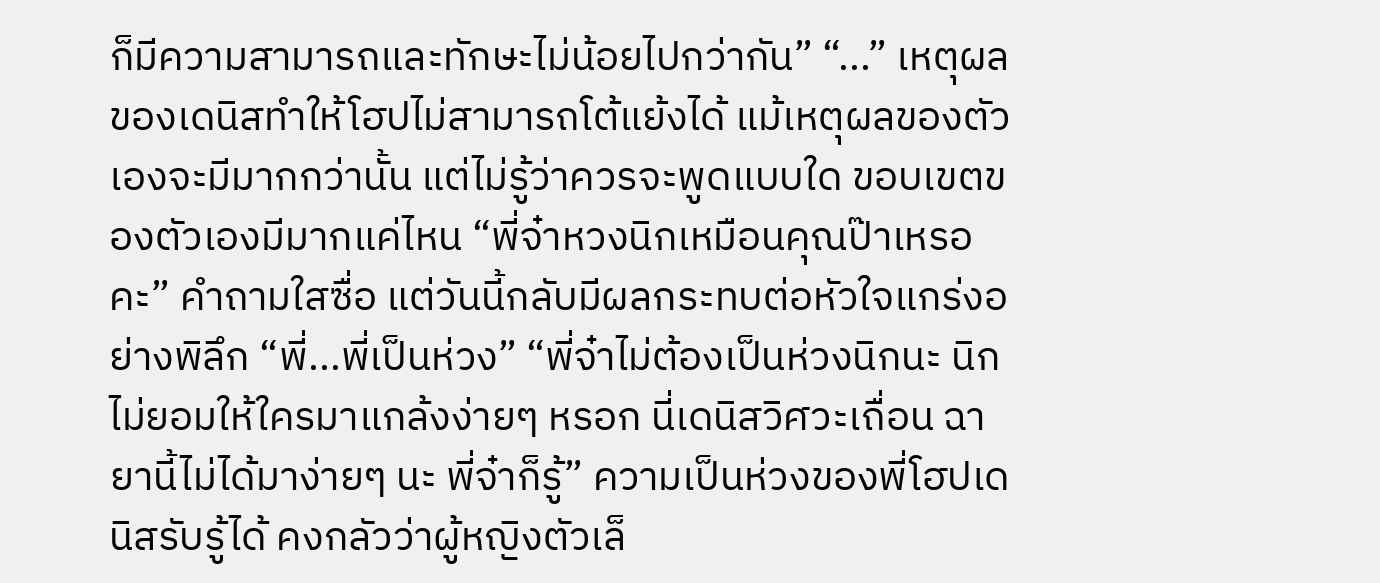ก็มีความสามารถและทักษะไม่น้อยไปกว่ากัน” “...” เหตุผลของเดนิสทำให้โฮปไม่สามารถโต้แย้งได้ แม้เหตุผลของตัวเองจะมีมากกว่านั้น แต่ไม่รู้ว่าควรจะพูดแบบใด ขอบเขตของตัวเองมีมากแค่ไหน “พี่จ๋าหวงนิกเหมือนคุณป๊าเหรอคะ” คำถามใสซื่อ แต่วันนี้กลับมีผลกระทบต่อหัวใจแกร่งอย่างพิลึก “พี่...พี่เป็นห่วง” “พี่จ๋าไม่ต้องเป็นห่วงนิกนะ นิกไม่ยอมให้ใครมาแกล้งง่ายๆ หรอก นี่เดนิสวิศวะเถื่อน ฉายานี้ไม่ได้มาง่ายๆ นะ พี่จ๋าก็รู้” ความเป็นห่วงของพี่โฮปเดนิสรับรู้ได้ คงกลัวว่าผู้หญิงตัวเล็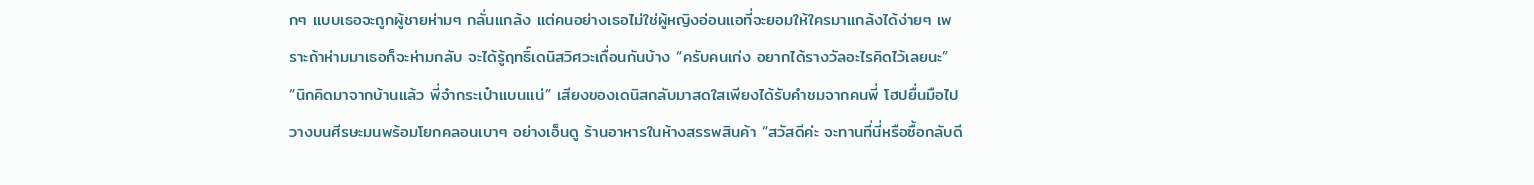กๆ แบบเธอจะถูกผู้ชายห่ามๆ กลั่นแกล้ง แต่คนอย่างเธอไม่ใช่ผู้หญิงอ่อนแอที่จะยอมให้ใครมาแกล้งได้ง่ายๆ เพราะถ้าห่ามมาเธอก็จะห่ามกลับ จะได้รู้ฤทธิ์เดนิสวิศวะเถื่อนกันบ้าง “ครับคนเก่ง อยากได้รางวัลอะไรคิดไว้เลยนะ” “นิกคิดมาจากบ้านแล้ว พี่จ๋ากระเป๋าแบนแน่” เสียงของเดนิสกลับมาสดใสเพียงได้รับคำชมจากคนพี่ โฮปยื่นมือไปวางบนศีรษะมนพร้อมโยกคลอนเบาๆ อย่างเอ็นดู ร้านอาหารในห้างสรรพสินค้า “สวัสดีค่ะ จะทานที่นี่หรือซื้อกลับดี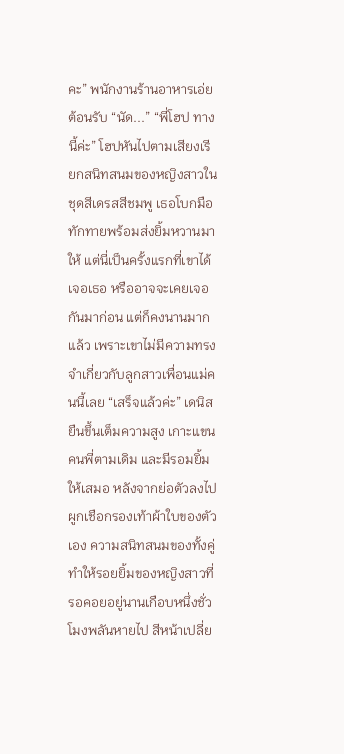คะ” พนักงานร้านอาหารเอ่ยต้อนรับ “นัด...” “พี่โฮป ทางนี้ค่ะ” โฮปหันไปตามเสียงเรียกสนิทสนมของหญิงสาวในชุดสีเดรสสีชมพู เธอโบกมือทักทายพร้อมส่งยิ้มหวานมาให้ แต่นี่เป็นครั้งแรกที่เขาได้เจอเธอ หรืออาจจะเคยเจอกันมาก่อน แต่ก็คงนานมากแล้ว เพราะเขาไม่มีความทรงจำเกี่ยวกับลูกสาวเพื่อนแม่คนนี้เลย “เสร็จแล้วค่ะ” เดนิสยืนขึ้นเต็มความสูง เกาะแขนคนพี่ตามเดิม และมีรอมยิ้มให้เสมอ หลังจากย่อตัวลงไปผูกเชือกรองเท้าผ้าใบของตัวเอง ความสนิทสนมของทั้งคู่ทำให้รอยยิ้มของหญิงสาวที่รอคอยอยู่นานเกือบหนึ่งชั่วโมงพลันหายไป สีหน้าเปลี่ย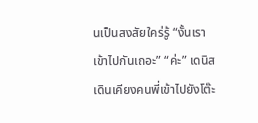นเป็นสงสัยใคร่รู้ “งั้นเราเข้าไปกันเถอะ” “ค่ะ” เดนิสเดินเคียงคนพี่เข้าไปยังโต๊ะ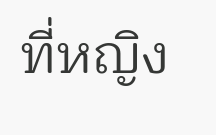ที่หญิง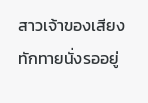สาวเจ้าของเสียงทักทายนั่งรออยู่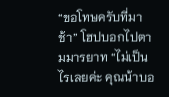“ขอโทษครับที่มาช้า” โฮปบอกไปตามมารยาท “ไม่เป็นไรเลยค่ะ คุณน้าบอ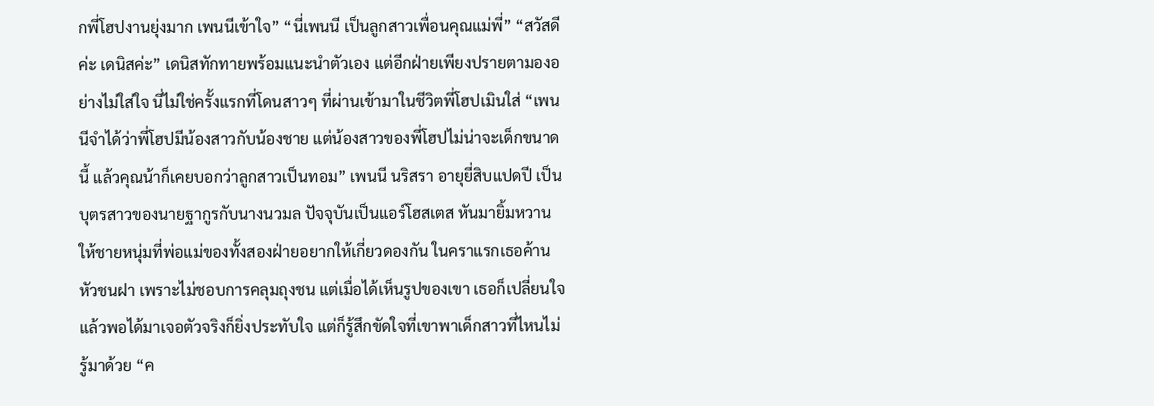กพี่โฮปงานยุ่งมาก เพนนีเข้าใจ” “นี่เพนนี เป็นลูกสาวเพื่อนคุณแม่พี่” “สวัสดีค่ะ เดนิสค่ะ” เดนิสทักทายพร้อมแนะนำตัวเอง แต่อีกฝ่ายเพียงปรายตามองอย่างไม่ใส่ใจ นี่ไม่ใช่ครั้งแรกที่โดนสาวๆ ที่ผ่านเข้ามาในชีวิตพี่โฮปเมินใส่ “เพนนีจำได้ว่าพี่โฮปมีน้องสาวกับน้องชาย แต่น้องสาวของพี่โฮปไม่น่าจะเด็กขนาดนี้ แล้วคุณน้าก็เคยบอกว่าลูกสาวเป็นทอม” เพนนี นริสรา อายุยี่สิบแปดปี เป็นบุตรสาวของนายฐากูรกับนางนวมล ปัจจุบันเป็นแอร์โฮสเตส หันมายิ้มหวานให้ชายหนุ่มที่พ่อแม่ของทั้งสองฝ่ายอยากให้เกี่ยวดองกัน ในคราแรกเธอค้านหัวชนฝา เพราะไม่ชอบการคลุมถุงชน แต่เมื่อได้เห็นรูปของเขา เธอก็เปลี่ยนใจ แล้วพอได้มาเจอตัวจริงก็ยิ่งประทับใจ แต่ก็รู้สึกขัดใจที่เขาพาเด็กสาวที่ไหนไม่รู้มาด้วย “ค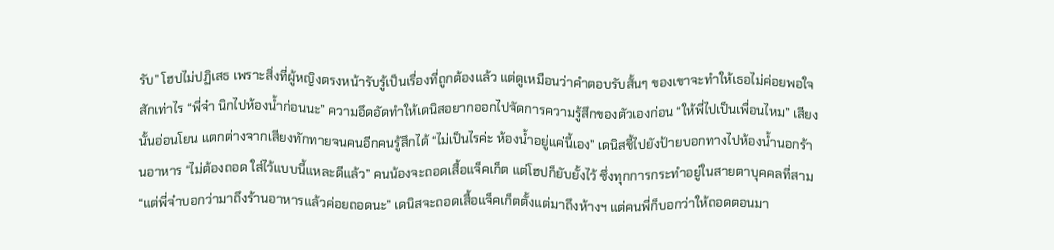รับ” โฮปไม่ปฏิเสธ เพราะสิ่งที่ผู้หญิงตรงหน้ารับรู้เป็นเรื่องที่ถูกต้องแล้ว แต่ดูเหมือนว่าคำตอบรับสั้นๆ ของเขาจะทำให้เธอไม่ค่อยพอใจสักเท่าไร “พี่จ๋า นิกไปห้องน้ำก่อนนะ” ความอึดอัดทำให้เดนิสอยากออกไปจัดการความรู้สึกของตัวเองก่อน “ให้พี่ไปเป็นเพื่อนไหม” เสียงนั้นอ่อนโยน แตกต่างจากเสียงทักทายจนคนอีกคนรู้สึกได้ “ไม่เป็นไรค่ะ ห้องน้ำอยู่แค่นี้เอง” เดนิสชี้ไปยังป้ายบอกทางไปห้องน้ำนอกร้านอาหาร “ไม่ต้องถอด ใส่ไว้แบบนี้แหละดีแล้ว” คนน้องจะถอดเสื้อแจ็คเก็ต แต่โฮปก็ยับยั้งไว้ ซึ่งทุกการกระทำอยู่ในสายตาบุคคลที่สาม “แต่พี่จ๋าบอกว่ามาถึงร้านอาหารแล้วค่อยถอดนะ” เดนิสจะถอดเสื้อแจ็คเก็ตตั้งแต่มาถึงห้างฯ แต่คนพี่ก็บอกว่าให้ถอดตอนมา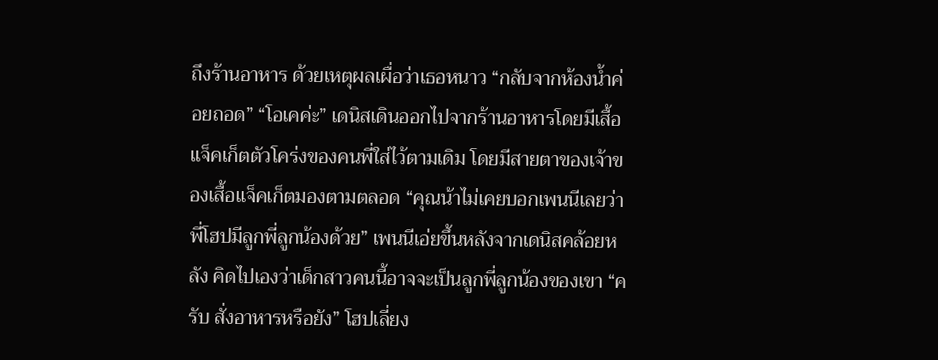ถึงร้านอาหาร ด้วยเหตุผลเผื่อว่าเธอหนาว “กลับจากห้องน้ำค่อยถอด” “โอเคค่ะ” เดนิสเดินออกไปจากร้านอาหารโดยมีเสื้อแจ็คเก็ตตัวโคร่งของคนพี่ใส่ไว้ตามเดิม โดยมีสายตาของเจ้าของเสื้อแจ็คเก็ตมองตามตลอด “คุณน้าไม่เคยบอกเพนนีเลยว่าพี่โฮปมีลูกพี่ลูกน้องด้วย” เพนนีเอ่ยขึ้นหลังจากเดนิสคล้อยหลัง คิดไปเองว่าเด็กสาวคนนี้อาจจะเป็นลูกพี่ลูกน้องของเขา “ครับ สั่งอาหารหรือยัง” โฮปเลี่ยง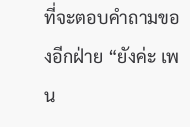ที่จะตอบคำถามของอีกฝ่าย “ยังค่ะ เพน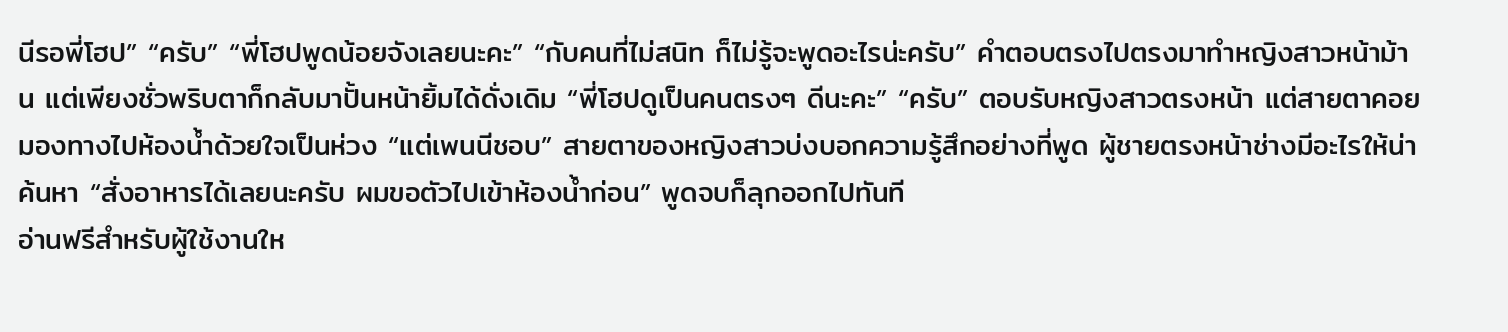นีรอพี่โฮป” “ครับ” “พี่โฮปพูดน้อยจังเลยนะคะ” “กับคนที่ไม่สนิท ก็ไม่รู้จะพูดอะไรน่ะครับ” คำตอบตรงไปตรงมาทำหญิงสาวหน้าม้าน แต่เพียงชั่วพริบตาก็กลับมาปั้นหน้ายิ้มได้ดั่งเดิม “พี่โฮปดูเป็นคนตรงๆ ดีนะคะ” “ครับ” ตอบรับหญิงสาวตรงหน้า แต่สายตาคอยมองทางไปห้องน้ำด้วยใจเป็นห่วง “แต่เพนนีชอบ” สายตาของหญิงสาวบ่งบอกความรู้สึกอย่างที่พูด ผู้ชายตรงหน้าช่างมีอะไรให้น่าค้นหา “สั่งอาหารได้เลยนะครับ ผมขอตัวไปเข้าห้องน้ำก่อน” พูดจบก็ลุกออกไปทันที
อ่านฟรีสำหรับผู้ใช้งานให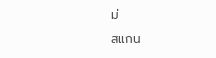ม่
สแกน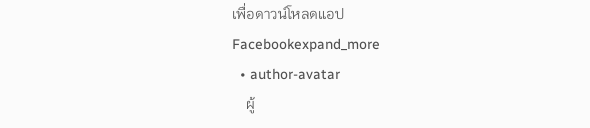เพื่อดาวน์โหลดแอป
Facebookexpand_more
  • author-avatar
    ผู้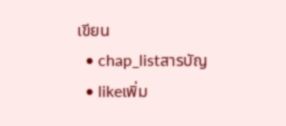เขียน
  • chap_listสารบัญ
  • likeเพิ่ม